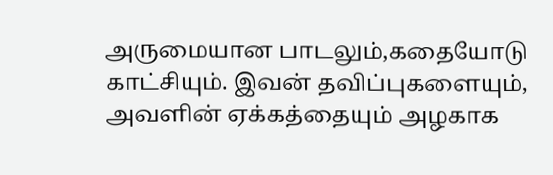அருமையான பாடலும்,கதையோடு காட்சியும். இவன் தவிப்புகளையும், அவளின் ஏக்கத்தையும் அழகாக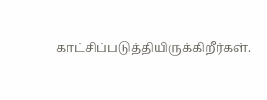காட்சிப்படுத்தியிருக்கிறீர்கள்.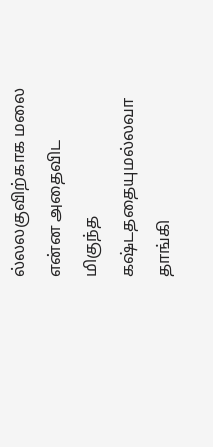ல்லலகுவிற்காக மலை என்ன அதைவிட மிகுந்த கஷ்டததையுமல்லவா தாங்கி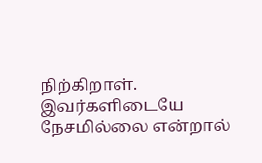நிற்கிறாள். இவர்களிடையே நேசமில்லை என்றால்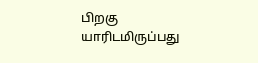பிறகு யாரிடமிருப்பது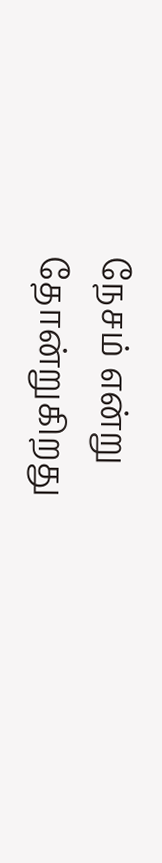நேசம் என்று தோன்றுகிறது